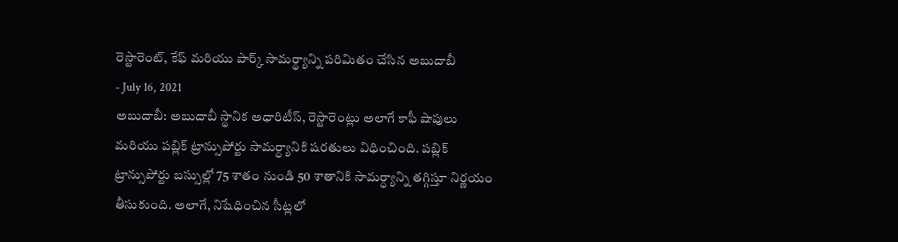రెస్టారెంట్, కేఫ్ మరియు పార్క్ సామర్థ్యాన్ని పరిమితం చేసిన అబుదాబీ
- July 16, 2021
అబుదాబీ: అబుదాబీ స్థానిక అధారిటీస్, రెస్టారెంట్లు అలాగే కాఫీ షాపులు మరియు పబ్లిక్ ట్రాన్సుపోర్టు సామర్ధ్యానికి షరతులు విధించింది. పబ్లిక్ ట్రాన్సుపోర్టు బస్సుల్లో 75 శాతం నుండి 50 శాతానికి సామర్ధ్యాన్ని తగ్గిస్తూ నిర్ణయం తీసుకుంది. అలాగే, నిషేధించిన సీట్లలో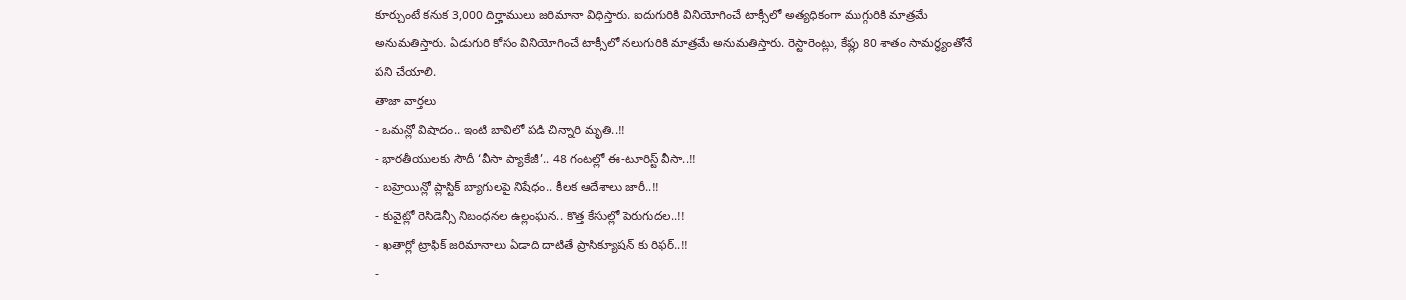కూర్చుంటే కనుక 3,000 దిర్హాములు జరిమానా విధిస్తారు. ఐదుగురికి వినియోగించే టాక్సీలో అత్యధికంగా ముగ్గురికి మాత్రమే అనుమతిస్తారు. ఏడుగురి కోసం వినియోగించే టాక్సీలో నలుగురికి మాత్రమే అనుమతిస్తారు. రెస్టారెంట్లు, కేఫ్లు 80 శాతం సామర్ధ్యంతోనే పని చేయాలి.
తాజా వార్తలు
- ఒమన్లో విషాదం.. ఇంటి బావిలో పడి చిన్నారి మృతి..!!
- భారతీయులకు సౌదీ ‘వీసా ప్యాకేజీ’.. 48 గంటల్లో ఈ-టూరిస్ట్ వీసా..!!
- బహ్రెయిన్లో ప్లాస్టిక్ బ్యాగులపై నిషేధం.. కీలక ఆదేశాలు జారీ..!!
- కువైట్లో రెసిడెన్సీ నిబంధనల ఉల్లంఘన.. కొత్త కేసుల్లో పెరుగుదల..!!
- ఖతార్లో ట్రాఫిక్ జరిమానాలు ఏడాది దాటితే ప్రాసిక్యూషన్ కు రిఫర్..!!
-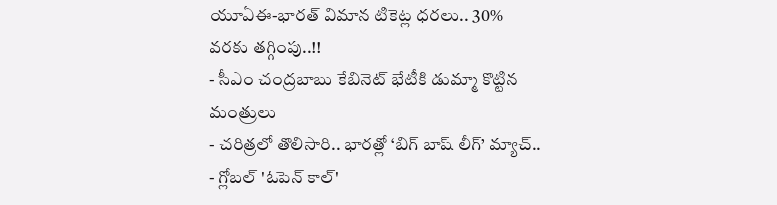యూఏఈ-భారత్ విమాన టికెట్ల ధరలు.. 30% వరకు తగ్గింపు..!!
- సీఎం చంద్రబాబు కేబినెట్ భేటీకి డుమ్మా కొట్టిన మంత్రులు
- చరిత్రలో తొలిసారి.. భారత్లో ‘బిగ్ బాష్ లీగ్’ మ్యాచ్..
- గ్లోబల్ 'ఓపెన్ కాల్'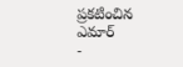ప్రకటించిన ఎమార్
-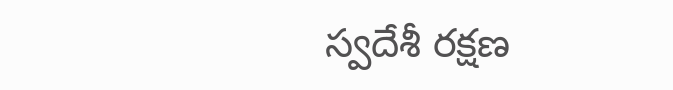స్వదేశీ రక్షణ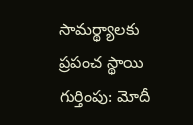సామర్థ్యాలకు ప్రపంచ స్థాయి గుర్తింపు: మోదీ